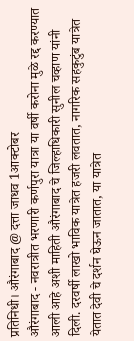प्रतिनिधी। औरंगाबाद @ दत्ता जाधव 1आक्टोबर
औरंगाबाद - नवरात्रीत भरणारी कर्णपुरा यात्रा या वर्षी करोना मुळे रद्द करण्यात आली आहे अशी माहिती औरंगाबाद चे जिल्हाधिकारी सुनील चव्हाण यांनी दिली. दरवर्षी लाखो भाविक यात्रेत हजरी लवतात, नागरिक सहकुटुंब यात्रेत येतात देवी चे दर्शन घेऊन जातात, या यात्रेत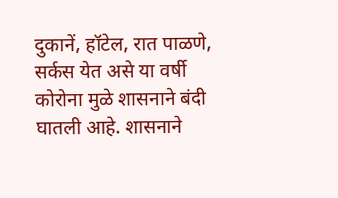दुकानें, हॉटेल, रात पाळणे, सर्कस येत असे या वर्षी कोरोना मुळे शासनाने बंदी घातली आहे. शासनाने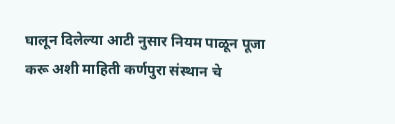घालून दिलेल्या आटी नुसार नियम पाळून पूजा करू अशी माहिती कर्णपुरा संस्थान चे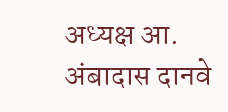अध्यक्ष आ. अंबादास दानवे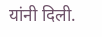यांनी दिली.